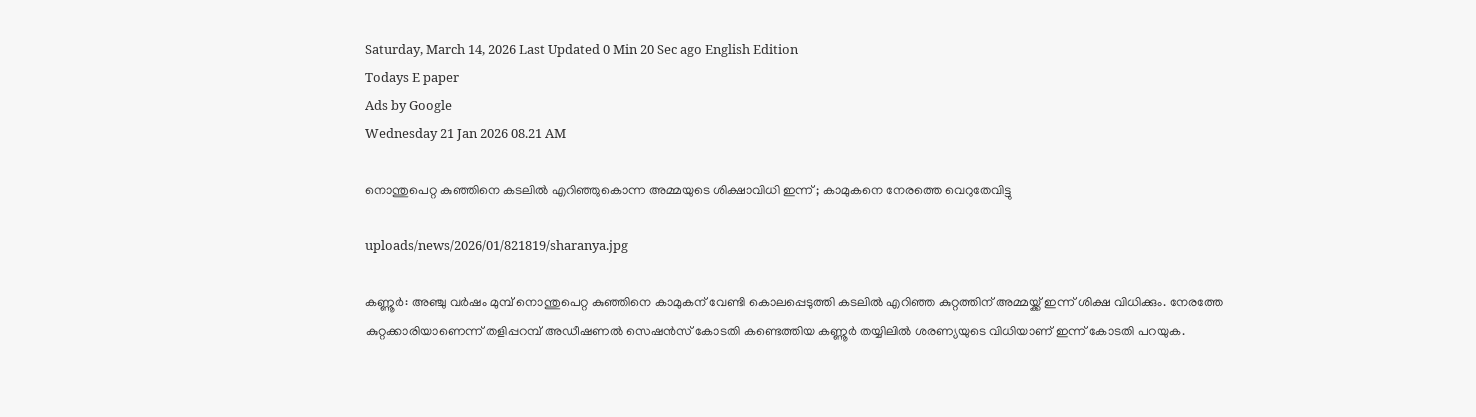Saturday, March 14, 2026 Last Updated 0 Min 20 Sec ago English Edition
Todays E paper
Ads by Google
Wednesday 21 Jan 2026 08.21 AM

നൊന്തുപെറ്റ കുഞ്ഞിനെ കടലില്‍ എറിഞ്ഞുകൊന്ന അമ്മയുടെ ശിക്ഷാവിധി ഇന്ന് ; കാമുകനെ നേരത്തെ വെറുതേവിട്ടു

uploads/news/2026/01/821819/sharanya.jpg

കണ്ണൂര്‍: അഞ്ചു വര്‍ഷം മുമ്പ് നൊന്തുപെറ്റ കുഞ്ഞിനെ കാമുകന് വേണ്ടി കൊലപ്പെടുത്തി കടലില്‍ എറിഞ്ഞ കുറ്റത്തിന് അമ്മയ്ക്ക് ഇന്ന് ശിക്ഷ വിധിക്കും. നേരത്തേ കുറ്റക്കാരിയാണെന്ന് തളിപ്പറമ്പ് അഡീഷണല്‍ സെഷന്‍സ് കോടതി കണ്ടെത്തിയ കണ്ണൂര്‍ തയ്യിലില്‍ ശരണ്യയുടെ വിധിയാണ് ഇന്ന് കോടതി പറയുക.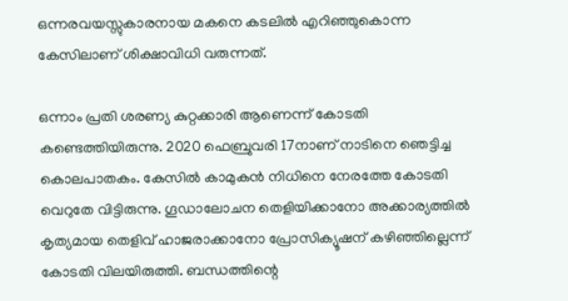ഒന്നരവയസ്സുകാരനായ മകനെ കടലില്‍ എറിഞ്ഞുകൊന്ന കേസിലാണ് ശിക്ഷാവിധി വരുന്നത്.

ഒന്നാം പ്രതി ശരണ്യ കുറ്റക്കാരി ആണെന്ന് കോടതി കണ്ടെത്തിയിരുന്നു. 2020 ഫെബ്രുവരി 17നാണ് നാടിനെ ഞെട്ടിച്ച കൊലപാതകം. കേസില്‍ കാമുകന്‍ നിധിനെ നേരത്തേ കോടതി വെറുതേ വിട്ടിരുന്നു. ഗൂഡാലോചന തെളിയിക്കാനോ അക്കാര്യത്തില്‍ കൃത്യമായ തെളിവ് ഹാജരാക്കാനോ പ്രോസിക്യൂഷന് കഴിഞ്ഞില്ലെന്ന് കോടതി വിലയിരുത്തി. ബന്ധത്തിന്റെ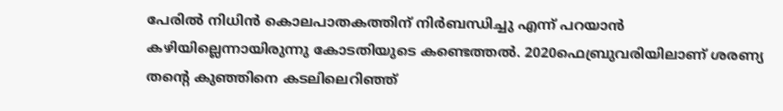പേരില്‍ നിധിന്‍ കൊലപാതകത്തിന് നിര്‍ബന്ധിച്ചു എന്ന് പറയാന്‍ കഴിയില്ലെന്നായിരുന്നു കോടതിയുടെ കണ്ടെത്തല്‍. 2020ഫെബ്രുവരിയിലാണ് ശരണ്യ തന്റെ കുഞ്ഞിനെ കടലിലെറിഞ്ഞ്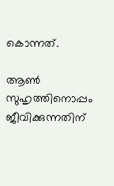കൊന്നത്.

ആണ്‍ സുഹൃത്തിനൊപ്പം ജീവിക്കുന്നതിന്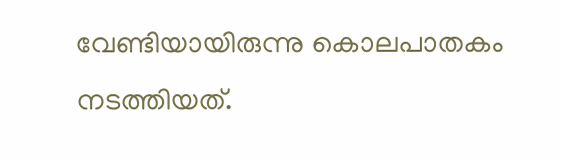വേണ്ടിയായിരുന്നു കൊലപാതകം നടത്തിയത്.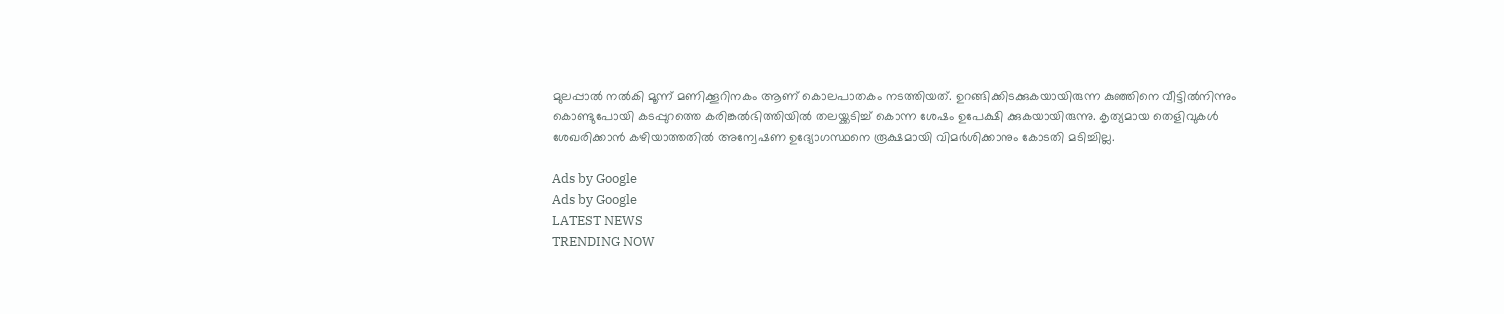മുലപ്പാല്‍ നല്‍കി മൂന്ന് മണിക്കൂറിനകം ആണ് കൊലപാതകം നടത്തിയത്. ഉറങ്ങിക്കിടക്കുകയായിരുന്ന കുഞ്ഞിനെ വീട്ടില്‍നിന്നും കൊണ്ടുപോയി കടപ്പുറത്തെ കരിങ്കല്‍ഭിത്തിയില്‍ തലയ്ക്കടിച്ച് കൊന്ന ശേഷം ഉപേക്ഷി ക്കുകയായിരുന്നു. കൃത്യമായ തെളിവുകള്‍ ശേഖരിക്കാന്‍ കഴിയാത്തതില്‍ അന്വേഷണ ഉദ്യോഗസ്ഥനെ രൂക്ഷമായി വിമര്‍ശിക്കാനും കോടതി മടിച്ചില്ല.

Ads by Google
Ads by Google
LATEST NEWS
TRENDING NOW